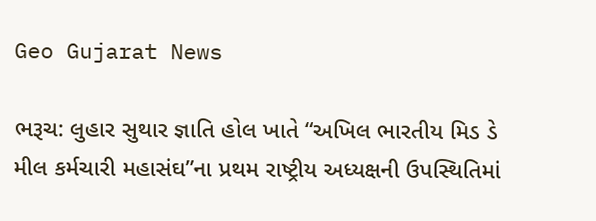Geo Gujarat News

ભરૂચ: લુહાર સુથાર જ્ઞાતિ હોલ ખાતે “અખિલ ભારતીય મિડ ડે મીલ કર્મચારી મહાસંઘ”ના પ્રથમ રાષ્ટ્રીય અધ્યક્ષની ઉપસ્થિતિમાં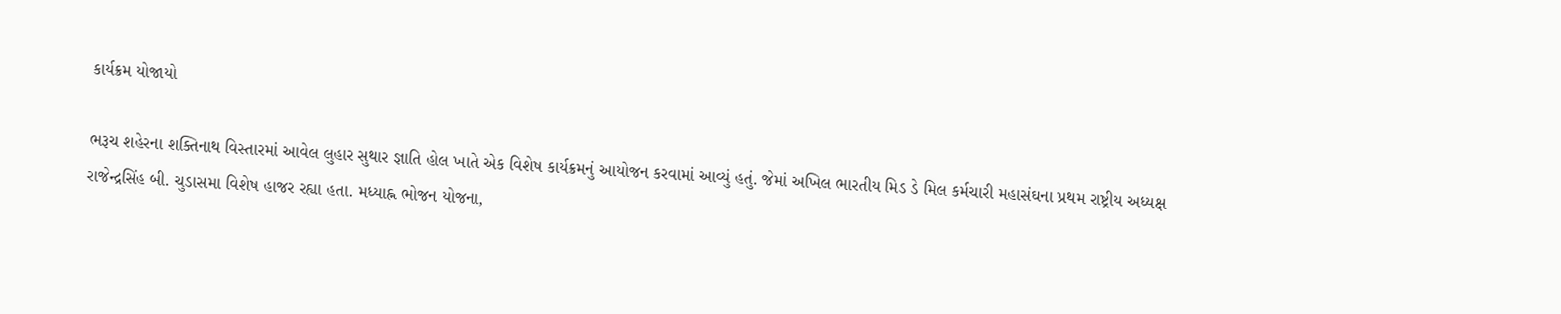કાર્યક્રમ યોજાયો

ભરૂચ શહેરના શક્તિનાથ વિસ્તારમાં આવેલ લુહાર સુથાર જ્ઞાતિ હોલ ખાતે એક વિશેષ કાર્યક્રમનું આયોજન કરવામાં આવ્યું હતું. જેમાં અખિલ ભારતીય મિડ ડે મિલ કર્મચારી મહાસંઘના પ્રથમ રાષ્ટ્રીય અધ્યક્ષ રાજેન્દ્રસિંહ બી. ચુડાસમા વિશેષ હાજર રહ્યા હતા. મધ્યાહ્ન ભોજન યોજના,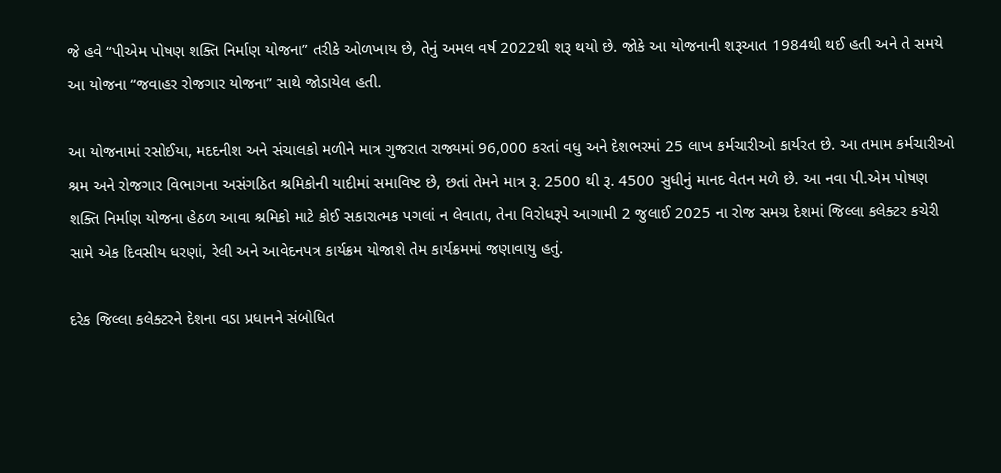જે હવે “પીએમ પોષણ શક્તિ નિર્માણ યોજના” તરીકે ઓળખાય છે, તેનું અમલ વર્ષ 2022થી શરૂ થયો છે. જોકે આ યોજનાની શરૂઆત 1984થી થઈ હતી અને તે સમયે આ યોજના “જવાહર રોજગાર યોજના” સાથે જોડાયેલ હતી.

આ યોજનામાં રસોઈયા, મદદનીશ અને સંચાલકો મળીને માત્ર ગુજરાત રાજ્યમાં 96,000 કરતાં વધુ અને દેશભરમાં 25 લાખ કર્મચારીઓ કાર્યરત છે. આ તમામ કર્મચારીઓ શ્રમ અને રોજગાર વિભાગના અસંગઠિત શ્રમિકોની યાદીમાં સમાવિષ્ટ છે, છતાં તેમને માત્ર રૂ. 2500 થી રૂ. 4500 સુધીનું માનદ વેતન મળે છે. આ નવા પી.એમ પોષણ શક્તિ નિર્માણ યોજના હેઠળ આવા શ્રમિકો માટે કોઈ સકારાત્મક પગલાં ન લેવાતા, તેના વિરોધરૂપે આગામી 2 જુલાઈ 2025 ના રોજ સમગ્ર દેશમાં જિલ્લા કલેક્ટર કચેરી સામે એક દિવસીય ધરણાં, રેલી અને આવેદનપત્ર કાર્યક્રમ યોજાશે તેમ કાર્યક્રમમાં જણાવાયુ હતું.

દરેક જિલ્લા કલેક્ટરને દેશના વડા પ્રધાનને સંબોધિત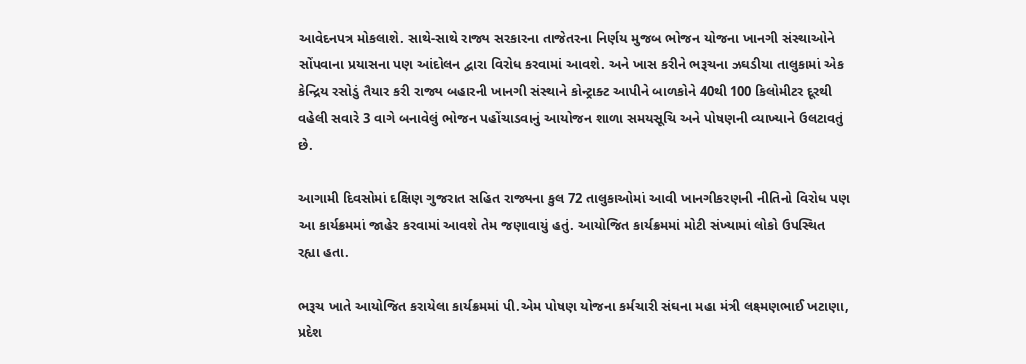આવેદનપત્ર મોકલાશે. સાથે-સાથે રાજ્ય સરકારના તાજેતરના નિર્ણય મુજબ ભોજન યોજના ખાનગી સંસ્થાઓને સોંપવાના પ્રયાસના પણ આંદોલન દ્વારા વિરોધ કરવામાં આવશે. અને ખાસ કરીને ભરૂચના ઝઘડીયા તાલુકામાં એક કેન્દ્રિય રસોડું તૈયાર કરી રાજ્ય બહારની ખાનગી સંસ્થાને કોન્ટ્રાક્ટ આપીને બાળકોને 40થી 100 કિલોમીટર દૂરથી વહેલી સવારે 3 વાગે બનાવેલું ભોજન પહોંચાડવાનું આયોજન શાળા સમયસૂચિ અને પોષણની વ્યાખ્યાને ઉલટાવતું છે.

આગામી દિવસોમાં દક્ષિણ ગુજરાત સહિત રાજ્યના કુલ 72 તાલુકાઓમાં આવી ખાનગીકરણની નીતિનો વિરોધ પણ આ કાર્યક્રમમાં જાહેર કરવામાં આવશે તેમ જણાવાયું હતું. આયોજિત કાર્યક્રમમાં મોટી સંખ્યામાં લોકો ઉપસ્થિત રહ્યા હતા.

ભરૂચ ખાતે આયોજિત કરાયેલા કાર્યક્રમમાં પી.એમ પોષણ યોજના કર્મચારી સંઘના મહા મંત્રી લક્ષ્મણભાઈ ખટાણા, પ્રદેશ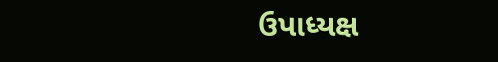ઉપાધ્યક્ષ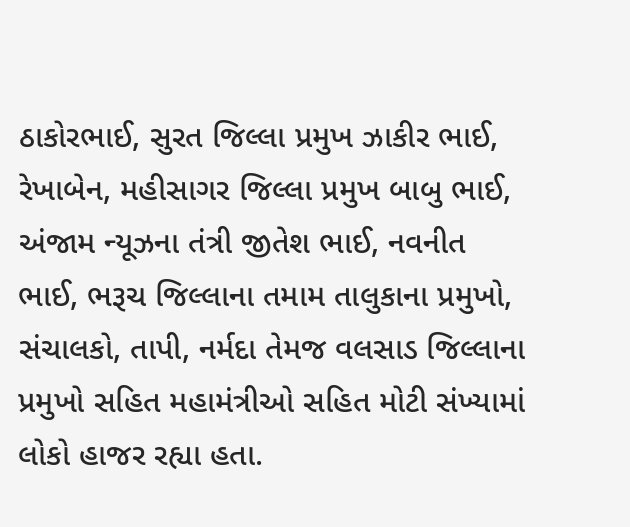ઠાકોરભાઈ, સુરત જિલ્લા પ્રમુખ ઝાકીર ભાઈ, રેખાબેન, મહીસાગર જિલ્લા પ્રમુખ બાબુ ભાઈ, અંજામ ન્યૂઝના તંત્રી જીતેશ ભાઈ, નવનીત ભાઈ, ભરૂચ જિલ્લાના તમામ તાલુકાના પ્રમુખો, સંચાલકો, તાપી, નર્મદા તેમજ વલસાડ જિલ્લાના પ્રમુખો સહિત મહામંત્રીઓ સહિત મોટી સંખ્યામાં લોકો હાજર રહ્યા હતા.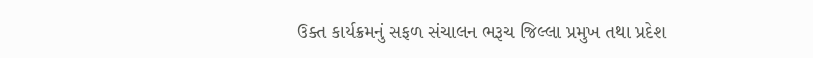ઉક્ત કાર્યક્રમનું સફળ સંચાલન ભરૂચ જિલ્લા પ્રમુખ તથા પ્રદેશ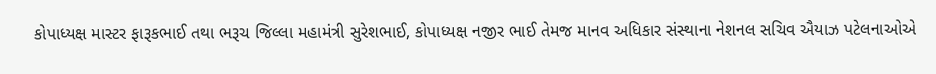કોપાધ્યક્ષ માસ્ટર ફારૂકભાઈ તથા ભરૂચ જિલ્લા મહામંત્રી સુરેશભાઈ, કોપાધ્યક્ષ નજીર ભાઈ તેમજ માનવ અધિકાર સંસ્થાના નેશનલ સચિવ ઐયાઝ પટેલનાઓએ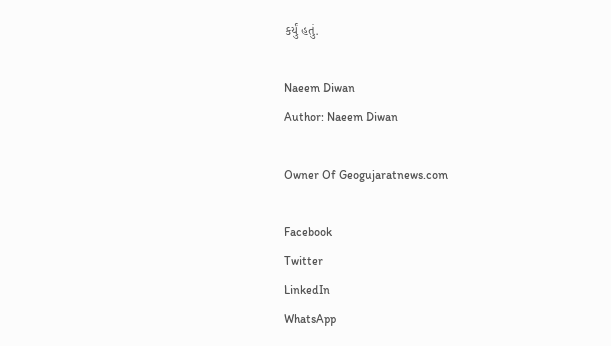કર્યું હતું.

Naeem Diwan
Author: Naeem Diwan

Owner Of Geogujaratnews.com

Facebook
Twitter
LinkedIn
WhatsApp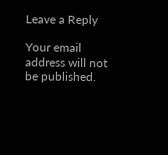Leave a Reply

Your email address will not be published.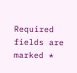Required fields are marked *